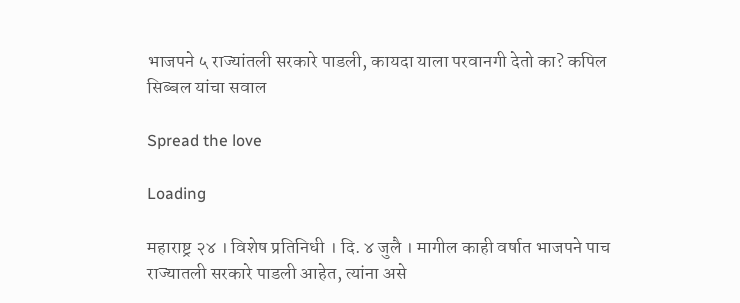भाजपने ५ राज्यांतली सरकारे पाडली, कायदा याला परवानगी देतो का? कपिल सिब्बल यांचा सवाल

Spread the love

Loading

महाराष्ट्र २४ । विशेष प्रतिनिधी । दि. ४ जुलै । मागील काही वर्षात भाजपने पाच राज्यातली सरकारे पाडली आहेत, त्यांना असे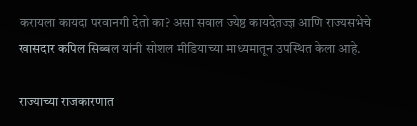करायला कायदा परवानगी देतो का? असा सवाल ज्येष्ठ कायदेतज्ज्ञ आणि राज्यसभेचे खासदार कपिल सिब्बल यांनी सोशल मीडियाच्या माध्यमातून उपस्थित केला आहे.

राज्याच्या राजकारणात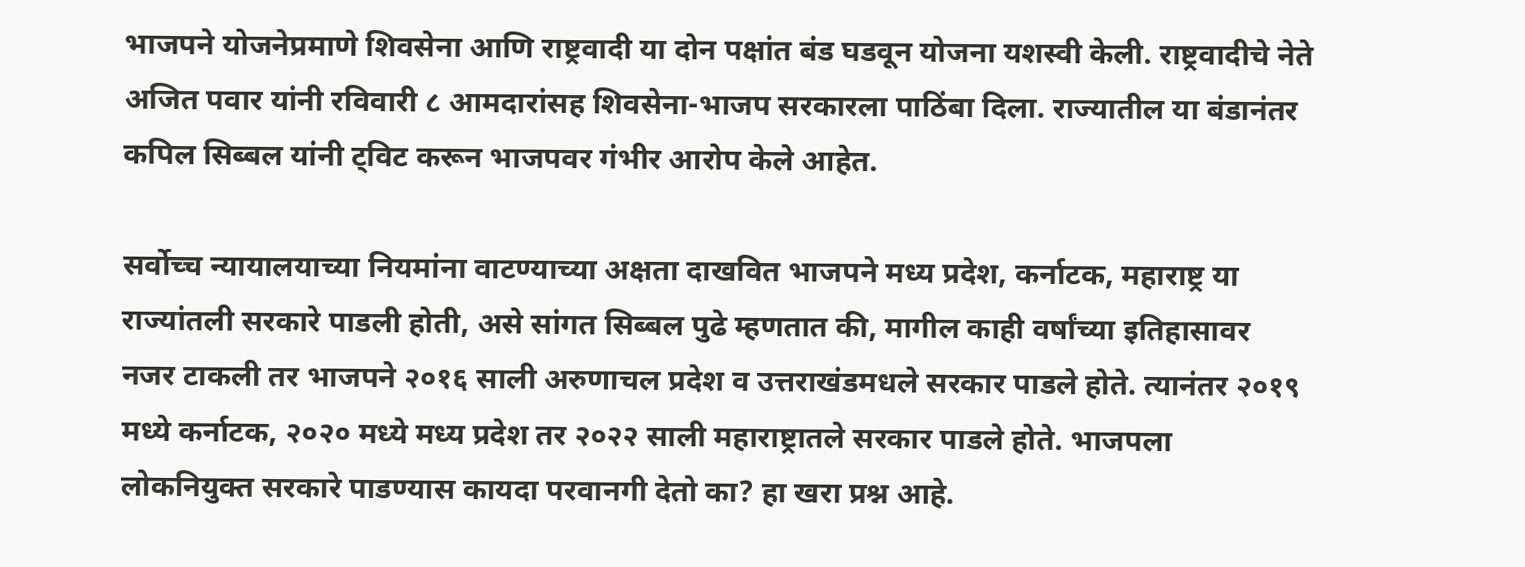भाजपने योजनेप्रमाणे शिवसेना आणि राष्ट्रवादी या दोन पक्षांत बंड घडवून योजना यशस्वी केली. राष्ट्रवादीचे नेते अजित पवार यांनी रविवारी ८ आमदारांसह शिवसेना-भाजप सरकारला पाठिंबा दिला. राज्यातील या बंडानंतर कपिल सिब्बल यांनी ट्विट करून भाजपवर गंभीर आरोप केले आहेत.

सर्वोच्च न्यायालयाच्या नियमांना वाटण्याच्या अक्षता दाखवित भाजपने मध्य प्रदेश, कर्नाटक, महाराष्ट्र या राज्यांतली सरकारे पाडली होती, असे सांगत सिब्बल पुढे म्हणतात की, मागील काही वर्षांच्या इतिहासावर नजर टाकली तर भाजपने २०१६ साली अरुणाचल प्रदेश व उत्तराखंडमधले सरकार पाडले होते. त्यानंतर २०१९ मध्ये कर्नाटक, २०२० मध्ये मध्य प्रदेश तर २०२२ साली महाराष्ट्रातले सरकार पाडले होते. भाजपला लोकनियुक्त सरकारे पाडण्यास कायदा परवानगी देतो का? हा खरा प्रश्न आहे.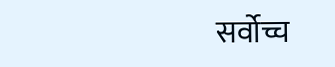सर्वोच्च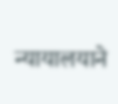न्यायालयाने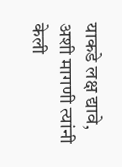याकडे लक्ष द्यावे, अशी मागणी त्यांनी केली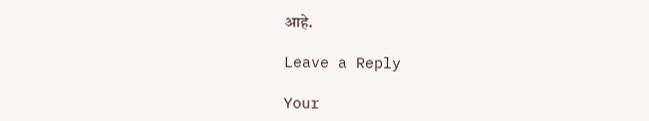आहे.

Leave a Reply

Your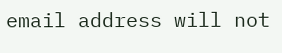email address will not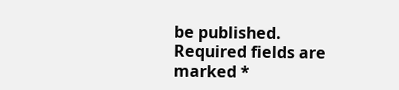be published. Required fields are marked *